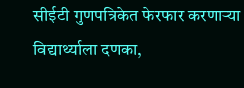सीईटी गुणपत्रिकेत फेरफार करणाऱ्या विद्यार्थ्याला दणका,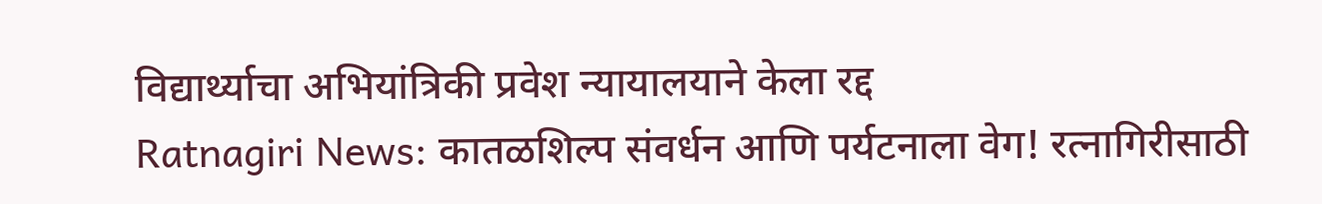विद्यार्थ्याचा अभियांत्रिकी प्रवेश न्यायालयाने केला रद्द
Ratnagiri News: कातळशिल्प संवर्धन आणि पर्यटनाला वेग! रत्नागिरीसाठी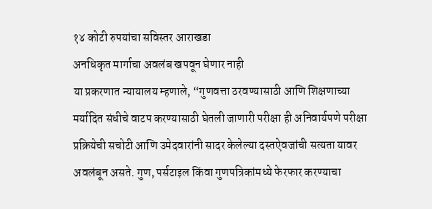१४ कोटी रुपयांचा सविस्तर आराखडा
अनधिकृत मार्गाचा अवलंब खपवून घेणार नाही
या प्रकरणात न्यायालय म्हणाले, “गुणवत्ता ठरवण्यासाठी आणि शिक्षणाच्या मर्यादित संधीचे वाटप करण्यासाठी घेतली जाणारी परीक्षा ही अनिवार्यपणे परीक्षा प्रक्रियेची सचोटी आणि उमेदवारांनी सादर केलेल्या दस्तऐवजांची सत्यता यावर अवलंबून असते. गुण, पर्सटाइल किंवा गुणपत्रिकांमध्ये फेरफार करण्याचा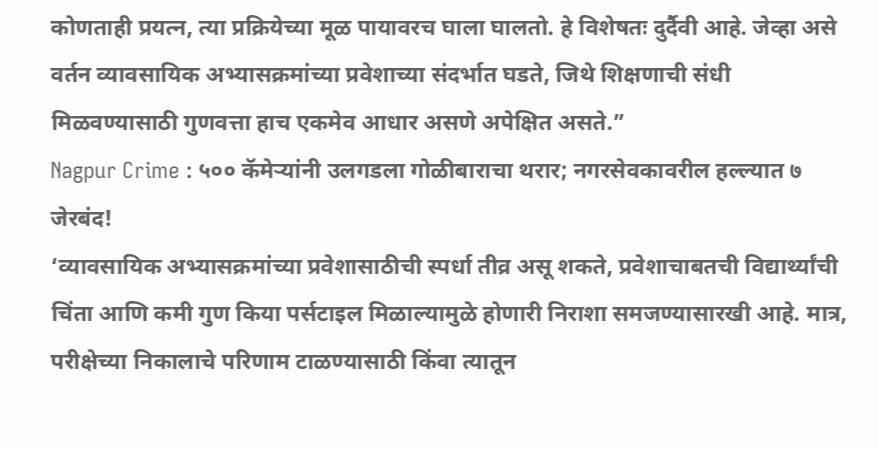कोणताही प्रयत्न, त्या प्रक्रियेच्या मूळ पायावरच घाला घालतो. हे विशेषतः दुर्दैवी आहे. जेव्हा असे वर्तन व्यावसायिक अभ्यासक्रमांच्या प्रवेशाच्या संदर्भात घडते, जिथे शिक्षणाची संधी मिळवण्यासाठी गुणवत्ता हाच एकमेव आधार असणे अपेक्षित असते.”
Nagpur Crime : ५०० कॅमेऱ्यांनी उलगडला गोळीबाराचा थरार; नगरसेवकावरील हल्ल्यात ७ जेरबंद!
‘व्यावसायिक अभ्यासक्रमांच्या प्रवेशासाठीची स्पर्धा तीव्र असू शकते, प्रवेशाचाबतची विद्यार्थ्यांची चिंता आणि कमी गुण किया पर्सटाइल मिळाल्यामुळे होणारी निराशा समजण्यासारखी आहे. मात्र, परीक्षेच्या निकालाचे परिणाम टाळण्यासाठी किंवा त्यातून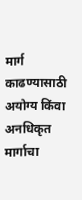मार्ग काढण्यासाठी अयोग्य किंवा अनधिकृत मार्गाचा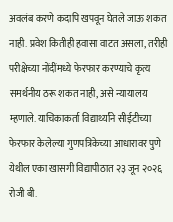अवलंब करणे कदापि खपवून घेतले जाऊ शकत नाही. प्रवेश कितीही हवासा वाटत असला, तरीही परीक्षेच्या नोंदींमध्ये फेरफार करण्याचे कृत्य समर्थनीय ठरू शकत नाही, असे न्यायालय म्हणाले. याचिकाकर्ता विद्यार्थ्यांने सीईटीच्या फेरफार केलेल्या गुणपत्रिकेच्या आधारावर पुणे येथील एका खासगी विद्यापीठात २३ जून २०२६ रोजी बी.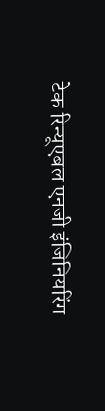टेक रिन्यूएबल एनजी इंजिनियरिंग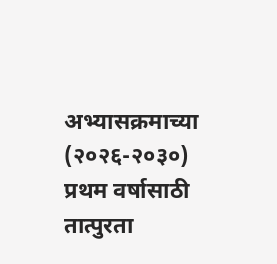अभ्यासक्रमाच्या (२०२६-२०३०) प्रथम वर्षासाठी तात्पुरता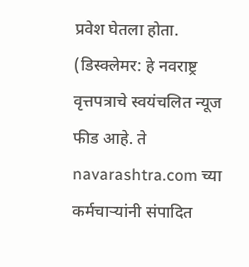प्रवेश घेतला होता.
(डिस्क्लेमर: हे नवराष्ट्र वृत्तपत्राचे स्वयंचलित न्यूज फीड आहे. ते navarashtra.com च्या कर्मचाऱ्यांनी संपादित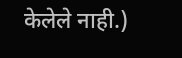केलेले नाही.)